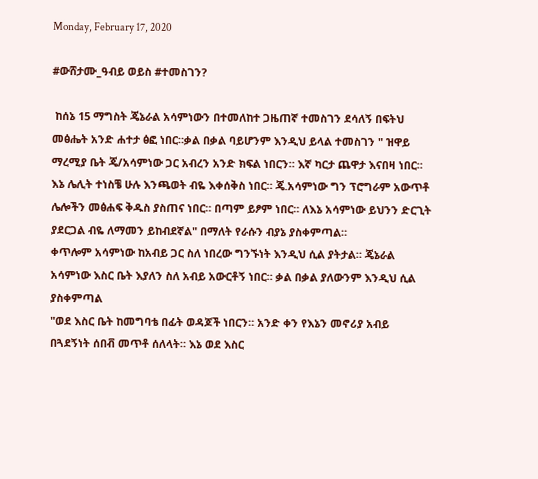Monday, February 17, 2020

#ውሸታሙ_ዓብይ ወይስ #ተመስገን?

 ከሰኔ 15 ማግስት ጄኔራል አሳምነውን በተመለከተ ጋዜጠኛ ተመስገን ደሳለኝ በፍትህ መፅሔት አንድ ሐተታ ፅፎ ነበር።ቃል በቃል ባይሆንም እንዲህ ይላል ተመስገን " ዝዋይ ማረሚያ ቤት ጄ/አሳምነው ጋር አብረን አንድ ክፍል ነበርን። እኛ ካርታ ጨዋታ እናበዛ ነበር። እኔ ሌሊት ተነስቼ ሁሉ እንጫወት ብዬ እቀሰቅስ ነበር። ጄ.አሳምነው ግን ፕሮግራም አውጥቶ ሌሎችን መፅሐፍ ቅዱስ ያስጠና ነበር። በጣም ይፆም ነበር። ለእኔ አሳምነው ይህንን ድርጊት ያደርጋል ብዬ ለማመን ይከብደኛል" በማለት የራሱን ብያኔ ያስቀምጣል።
ቀጥሎም አሳምነው ከአብይ ጋር ስለ ነበረው ግንኙነት እንዲህ ሲል ያትታል። ጄኔራል አሳምነው እስር ቤት እያለን ስለ አብይ አውርቶኝ ነበር። ቃል በቃል ያለውንም እንዲህ ሲል ያስቀምጣል
"ወደ እስር ቤት ከመግባቴ በፊት ወዳጆች ነበርን። አንድ ቀን የእኔን መኖሪያ አብይ በጓደኝነት ሰበቭ መጥቶ ሰለላት። እኔ ወደ እስር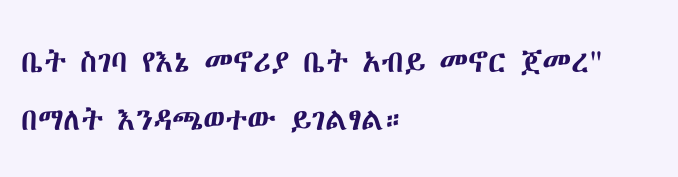ቤት ስገባ የእኔ መኖሪያ ቤት አብይ መኖር ጀመረ" በማለት እንዳጫወተው ይገልፃል።